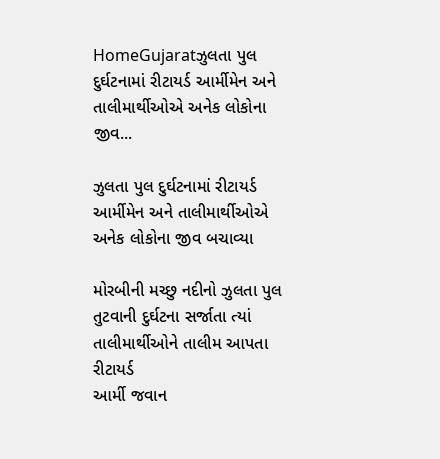HomeGujaratઝુલતા પુલ દુર્ઘટનામાં રીટાયર્ડ આર્મીમેન અને તાલીમાર્થીઓએ અનેક લોકોના જીવ...

ઝુલતા પુલ દુર્ઘટનામાં રીટાયર્ડ આર્મીમેન અને તાલીમાર્થીઓએ અનેક લોકોના જીવ બચાવ્યા

મોરબીની મચ્છુ નદીનો ઝુલતા પુલ તુટવાની દુર્ઘટના સર્જાતા ત્યાં તાલીમાર્થીઓને તાલીમ આપતા રીટાયર્ડ
આર્મી જવાન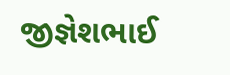જીજ્ઞેશભાઈ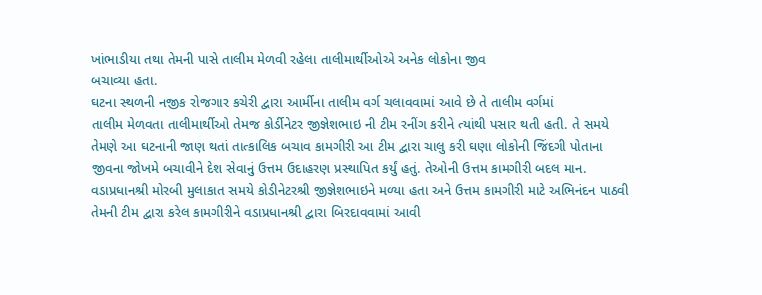ખાંભાડીયા તથા તેમની પાસે તાલીમ મેળવી રહેલા તાલીમાર્થીઓએ અનેક લોકોના જીવ
બચાવ્યા હતા.
ઘટના સ્થળની નજીક રોજગાર કચેરી દ્વારા આર્મીના તાલીમ વર્ગ ચલાવવામાં આવે છે તે તાલીમ વર્ગમાં
તાલીમ મેળવતા તાલીમાર્થીઓ તેમજ કોર્ડીનેટર જીજ્ઞેશભાઇ ની ટીમ રનીંગ કરીને ત્યાંથી પસાર થતી હતી. તે સમયે
તેમણે આ ઘટનાની જાણ થતાં તાત્કાલિક બચાવ કામગીરી આ ટીમ દ્વારા ચાલુ કરી ઘણા લોકોની જિંદગી પોતાના
જીવના જોખમે બચાવીને દેશ સેવાનું ઉત્તમ ઉદાહરણ પ્રસ્થાપિત કર્યું હતું. તેઓની ઉત્તમ કામગીરી બદલ માન.
વડાપ્રધાનશ્રી મોરબી મુલાકાત સમયે કોડીનેટરશ્રી જીજ્ઞેશભાઇને મળ્યા હતા અને ઉત્તમ કામગીરી માટે અભિનંદન પાઠવી
તેમની ટીમ દ્વારા કરેલ કામગીરીને વડાપ્રધાનશ્રી દ્વારા બિરદાવવામાં આવી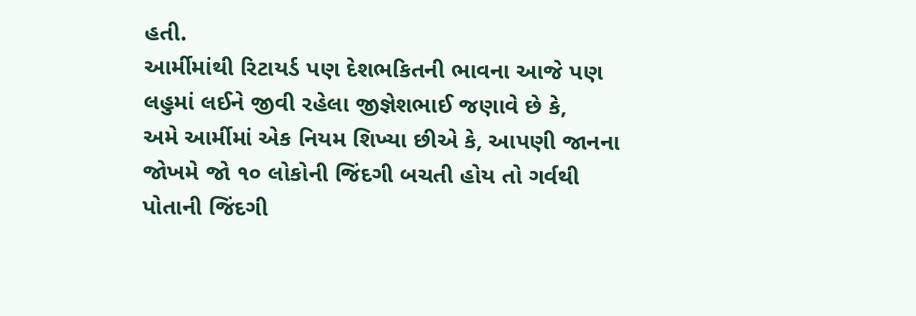હતી.
આર્મીમાંથી રિટાયર્ડ પણ દેશભકિતની ભાવના આજે પણ લહુમાં લઈને જીવી રહેલા જીજ્ઞેશભાઈ જણાવે છે કે,
અમે આર્મીમાં એક નિયમ શિખ્યા છીએ કે, આપણી જાનના જોખમે જો ૧૦ લોકોની જિંદગી બચતી હોય તો ગર્વથી
પોતાની જિંદગી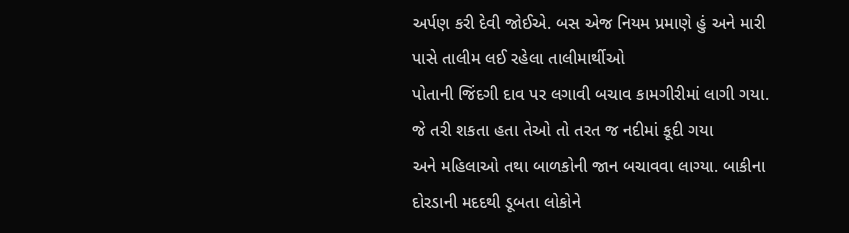અર્પણ કરી દેવી જોઈએ. બસ એજ નિયમ પ્રમાણે હું અને મારી પાસે તાલીમ લઈ રહેલા તાલીમાર્થીઓ
પોતાની જિંદગી દાવ પર લગાવી બચાવ કામગીરીમાં લાગી ગયા. જે તરી શકતા હતા તેઓ તો તરત જ નદીમાં કૂદી ગયા
અને મહિલાઓ તથા બાળકોની જાન બચાવવા લાગ્યા. બાકીના દોરડાની મદદથી ડૂબતા લોકોને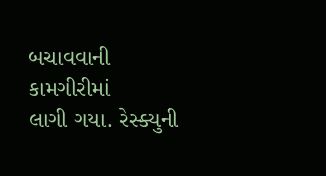બચાવવાની કામગીરીમાં
લાગી ગયા. રેસ્ક્યુની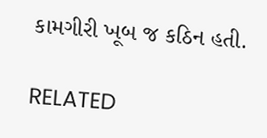કામગીરી ખૂબ જ કઠિન હતી.

RELATED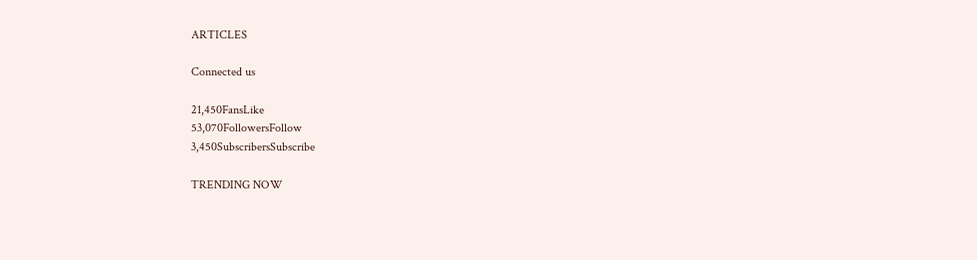ARTICLES

Connected us

21,450FansLike
53,070FollowersFollow
3,450SubscribersSubscribe

TRENDING NOW